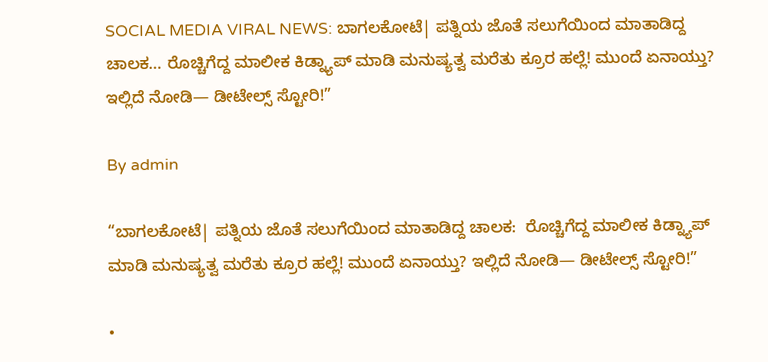SOCIAL MEDIA VIRAL NEWS: ಬಾಗಲಕೋಟೆ| ಪತ್ನಿಯ ಜೊತೆ ಸಲುಗೆಯಿಂದ ಮಾತಾಡಿದ್ದ ಚಾಲಕ… ರೊಚ್ಚಿಗೆದ್ದ ಮಾಲೀಕ ಕಿಡ್ನ್ಯಾಪ್ ಮಾಡಿ ಮನುಷ್ಯತ್ವ ಮರೆತು ಕ್ರೂರ ಹಲ್ಲೆ! ಮುಂದೆ ಏನಾಯ್ತು? ಇಲ್ಲಿದೆ ನೋಡಿ— ಡೀಟೇಲ್ಸ್ ಸ್ಟೋರಿ!”

By admin

“ಬಾಗಲಕೋಟೆ| ಪತ್ನಿಯ ಜೊತೆ ಸಲುಗೆಯಿಂದ ಮಾತಾಡಿದ್ದ ಚಾಲಕ:  ರೊಚ್ಚಿಗೆದ್ದ ಮಾಲೀಕ ಕಿಡ್ನ್ಯಾಪ್ ಮಾಡಿ ಮನುಷ್ಯತ್ವ ಮರೆತು ಕ್ರೂರ ಹಲ್ಲೆ! ಮುಂದೆ ಏನಾಯ್ತು? ಇಲ್ಲಿದೆ ನೋಡಿ— ಡೀಟೇಲ್ಸ್ ಸ್ಟೋರಿ!”

•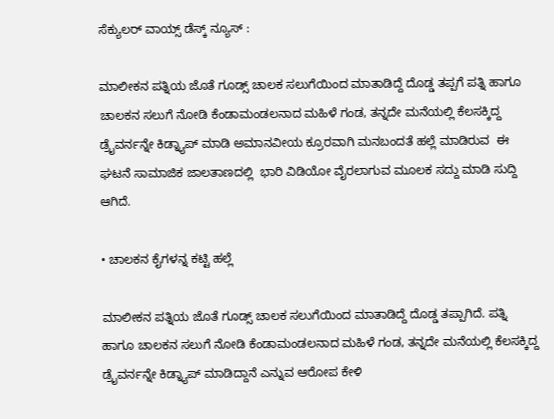ಸೆಕ್ಯುಲರ್‌ ವಾಯ್ಸ್‌ ಡೆಸ್ಕ್‌ ನ್ಯೂಸ್‌ :

ಮಾಲೀಕನ ಪತ್ನಿಯ ಜೊತೆ ಗೂಡ್ಸ್ ಚಾಲಕ ಸಲುಗೆಯಿಂದ ಮಾತಾಡಿದ್ದೆ ದೊಡ್ಡ ತಪ್ಪಗೆ ಪತ್ನಿ ಹಾಗೂ ಚಾಲಕನ ಸಲುಗೆ ನೋಡಿ ಕೆಂಡಾಮಂಡಲನಾದ ಮಹಿಳೆ ಗಂಡ, ತನ್ನದೇ ಮನೆಯಲ್ಲಿ ಕೆಲಸಕ್ಕಿದ್ದ ಡ್ರೈವರ್ನನ್ನೇ ಕಿಡ್ನ್ಯಾಪ್ ಮಾಡಿ ಅಮಾನವೀಯ ಕ್ರೂರವಾಗಿ ಮನಬಂದತೆ ಹಲ್ಲೆ ಮಾಡಿರುವ  ಈ ಘಟನೆ ಸಾಮಾಜಿಕ ಜಾಲತಾಣದಲ್ಲಿ  ಭಾರಿ ವಿಡಿಯೋ ವೈರಲಾಗುವ ಮೂಲಕ ಸದ್ದು ಮಾಡಿ ಸುದ್ದಿ ಆಗಿದೆ.

• ಚಾಲಕನ‌ ಕೈಗಳನ್ನ ಕಟ್ಟಿ ಹಲ್ಲೆ

ಮಾಲೀಕನ ಪತ್ನಿಯ ಜೊತೆ ಗೂಡ್ಸ್ ಚಾಲಕ ಸಲುಗೆಯಿಂದ ಮಾತಾಡಿದ್ದೆ ದೊಡ್ಡ ತಪ್ಪಾಗಿದೆ. ಪತ್ನಿ ಹಾಗೂ ಚಾಲಕನ ಸಲುಗೆ ನೋಡಿ ಕೆಂಡಾಮಂಡಲನಾದ ಮಹಿಳೆ ಗಂಡ, ತನ್ನದೇ ಮನೆಯಲ್ಲಿ ಕೆಲಸಕ್ಕಿದ್ದ ಡ್ರೈವರ್ನನ್ನೇ ಕಿಡ್ನ್ಯಾಪ್ ಮಾಡಿದ್ದಾನೆ ಎನ್ನುವ ಆರೋಪ ಕೇಳಿ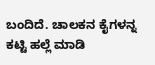ಬಂದಿದೆ. ಚಾಲಕನ‌ ಕೈಗಳನ್ನ ಕಟ್ಟಿ ಹಲ್ಲೆ ಮಾಡಿ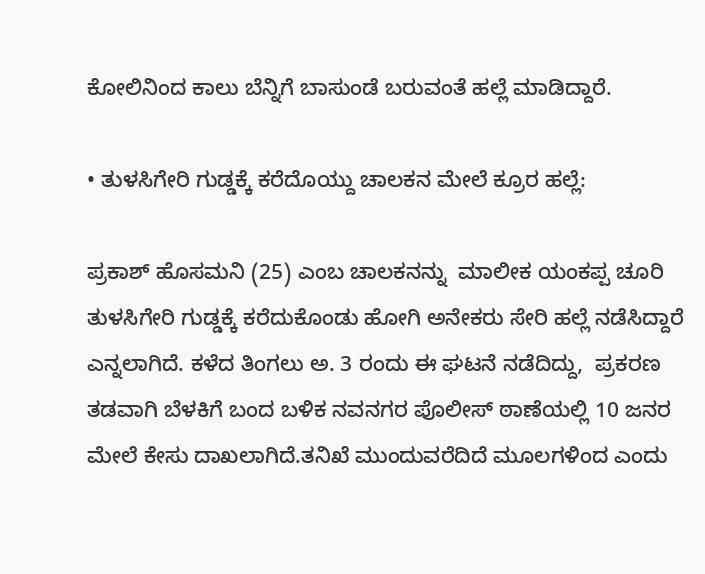ಕೋಲಿನಿಂದ ಕಾಲು ಬೆನ್ನಿಗೆ ಬಾಸುಂಡೆ‌ ಬರುವಂತೆ ಹಲ್ಲೆ ಮಾಡಿದ್ದಾರೆ.

• ತುಳಸಿಗೇರಿ ಗುಡ್ಡಕ್ಕೆ ಕರೆದೊಯ್ದು ಚಾಲಕನ ಮೇಲೆ ಕ್ರೂರ ಹಲ್ಲೆ:

ಪ್ರಕಾಶ್ ಹೊಸಮನಿ (25) ಎಂಬ ಚಾಲಕನನ್ನು  ಮಾಲೀಕ ಯಂಕಪ್ಪ ಚೂರಿ ತುಳಸಿಗೇರಿ ಗುಡ್ಡಕ್ಕೆ ಕರೆದುಕೊಂಡು ಹೋಗಿ ಅನೇಕರು ಸೇರಿ ಹಲ್ಲೆ ನಡೆಸಿದ್ದಾರೆ ಎನ್ನಲಾಗಿದೆ. ಕಳೆದ ತಿಂಗಲು ಅ. 3 ರಂದು ಈ ಘಟನೆ ನಡೆದಿದ್ದು,  ಪ್ರಕರಣ ತಡವಾಗಿ ಬೆಳಕಿಗೆ ಬಂದ ಬಳಿಕ ನವನಗರ ಪೊಲೀಸ್ ಠಾಣೆಯಲ್ಲಿ 10 ಜನರ ಮೇಲೆ ಕೇಸು ದಾಖಲಾಗಿದೆ.ತನಿಖೆ ಮುಂದುವರೆದಿದೆ ಮೂಲಗಳಿಂದ ಎಂದು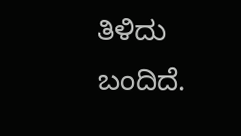ತಿಳಿದು ಬಂದಿದೆ.